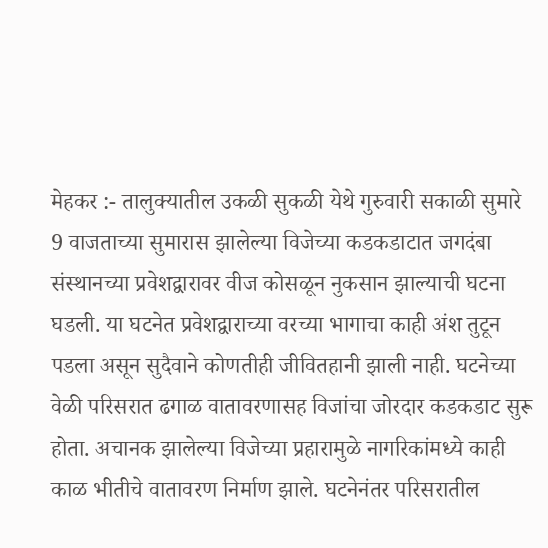मेहकर :- तालुक्यातील उकळी सुकळी येथे गुरुवारी सकाळी सुमारे 9 वाजताच्या सुमारास झालेल्या विजेच्या कडकडाटात जगदंबा संस्थानच्या प्रवेशद्वारावर वीज कोसळून नुकसान झाल्याची घटना घडली. या घटनेत प्रवेशद्वाराच्या वरच्या भागाचा काही अंश तुटून पडला असून सुदैवाने कोणतीही जीवितहानी झाली नाही. घटनेच्या वेळी परिसरात ढगाळ वातावरणासह विजांचा जोरदार कडकडाट सुरू होता. अचानक झालेल्या विजेच्या प्रहारामुळे नागरिकांमध्ये काही काळ भीतीचे वातावरण निर्माण झाले. घटनेनंतर परिसरातील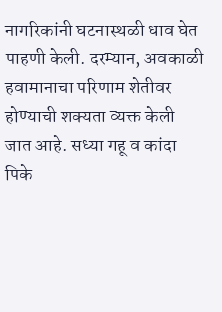नागरिकांनी घटनास्थळी धाव घेत पाहणी केली. दरम्यान, अवकाळी हवामानाचा परिणाम शेतीवर होण्याची शक्यता व्यक्त केली जात आहे. सध्या गहू व कांदा पिके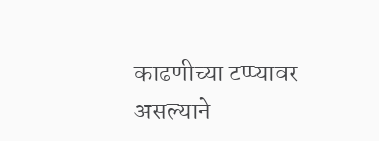काढणीच्या टप्प्यावर असल्याने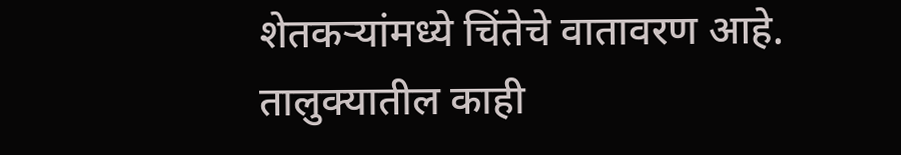शेतकऱ्यांमध्ये चिंतेचे वातावरण आहे. तालुक्यातील काही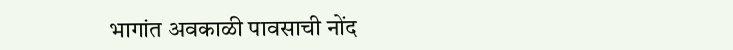भागांत अवकाळी पावसाची नोंद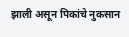झाली असून पिकांचे नुकसान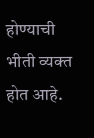होण्याची भीती व्यक्त होत आहे.